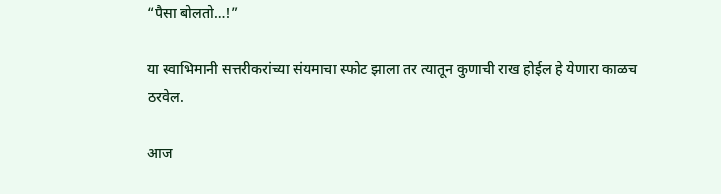“पैसा बोलतो…!”

या स्वाभिमानी सत्तरीकरांच्या संयमाचा स्फोट झाला तर त्यातून कुणाची राख होईल हे येणारा काळच ठरवेल.

आज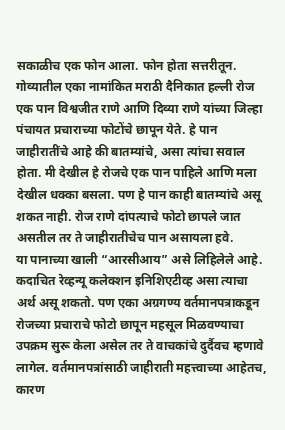सकाळीच एक फोन आला. फोन होता सत्तरीतून. गोव्यातील एका नामांकित मराठी दैनिकात हल्ली रोज एक पान विश्वजीत राणे आणि दिव्या राणे यांच्या जिल्हा पंचायत प्रचाराच्या फोटोंचे छापून येते. हे पान जाहीरातींचे आहे की बातम्यांचे, असा त्यांचा सवाल होता. मी देखील हे रोजचे एक पान पाहिले आणि मला देखील धक्का बसला. पण हे पान काही बातम्यांचे असू शकत नाही. रोज राणे दांपत्याचे फोटो छापले जात असतील तर ते जाहीरातीचेच पान असायला हवे.
या पानाच्या खाली “आरसीआय” असे लिहिलेले आहे. कदाचित रेव्हन्यू कलेक्शन इनिशिएटीव्ह असा त्याचा अर्थ असू शकतो. पण एका अग्रगण्य वर्तमानपत्राकडून रोजच्या प्रचाराचे फोटो छापून महसूल मिळवण्याचा उपक्रम सुरू केला असेल तर ते वाचकांचे दुर्दैवच म्हणावे लागेल. वर्तमानपत्रांसाठी जाहीराती महत्त्वाच्या आहेतच, कारण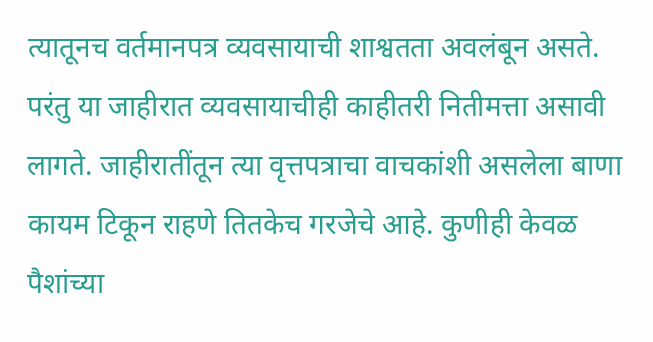त्यातूनच वर्तमानपत्र व्यवसायाची शाश्वतता अवलंबून असते. परंतु या जाहीरात व्यवसायाचीही काहीतरी नितीमत्ता असावी लागते. जाहीरातींतून त्या वृत्तपत्राचा वाचकांशी असलेला बाणा कायम टिकून राहणे तितकेच गरजेचे आहे. कुणीही केवळ पैशांच्या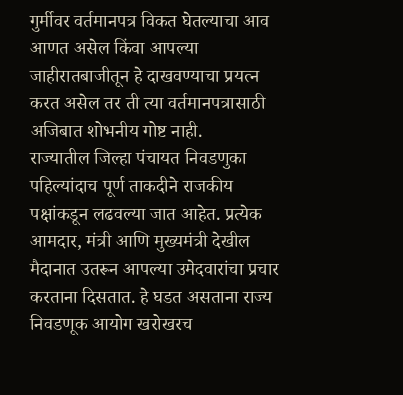गुर्मीवर वर्तमानपत्र विकत घेतल्याचा आव आणत असेल किंवा आपल्या जाहीरातबाजीतून हे दाखवण्याचा प्रयत्न करत असेल तर ती त्या वर्तमानपत्रासाठी अजिबात शोभनीय गोष्ट नाही.
राज्यातील जिल्हा पंचायत निवडणुका पहिल्यांदाच पूर्ण ताकदीने राजकीय पक्षांकडून लढवल्या जात आहेत. प्रत्येक आमदार, मंत्री आणि मुख्यमंत्री देखील मैदानात उतरून आपल्या उमेदवारांचा प्रचार करताना दिसतात. हे घडत असताना राज्य निवडणूक आयोग खरोखरच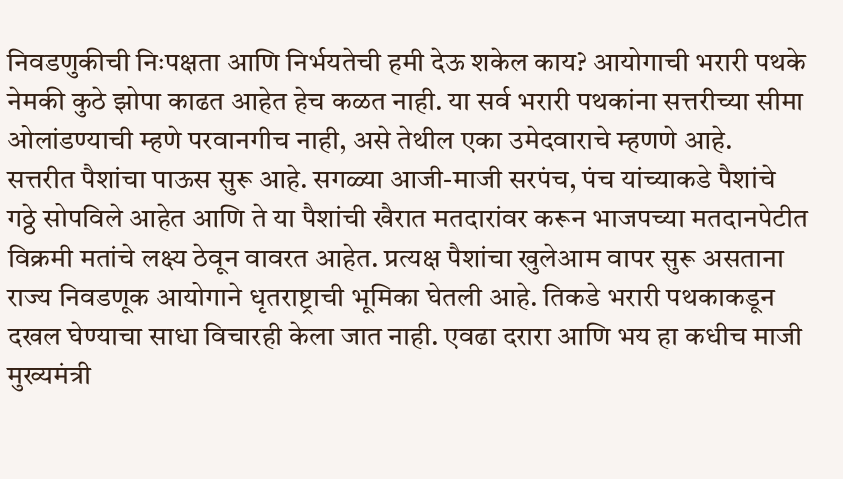निवडणुकीची निःपक्षता आणि निर्भयतेची हमी देऊ शकेल काय? आयोगाची भरारी पथके नेमकी कुठे झोपा काढत आहेत हेच कळत नाही. या सर्व भरारी पथकांना सत्तरीच्या सीमा ओलांडण्याची म्हणे परवानगीच नाही, असे तेथील एका उमेदवाराचे म्हणणे आहे.
सत्तरीत पैशांचा पाऊस सुरू आहे. सगळ्या आजी-माजी सरपंच, पंच यांच्याकडे पैशांचे गठ्ठे सोपविले आहेत आणि ते या पैशांची खैरात मतदारांवर करून भाजपच्या मतदानपेटीत विक्रमी मतांचे लक्ष्य ठेवून वावरत आहेत. प्रत्यक्ष पैशांचा खुलेआम वापर सुरू असताना राज्य निवडणूक आयोगाने धृतराष्ट्राची भूमिका घेतली आहे. तिकडे भरारी पथकाकडून दखल घेण्याचा साधा विचारही केला जात नाही. एवढा दरारा आणि भय हा कधीच माजी मुख्यमंत्री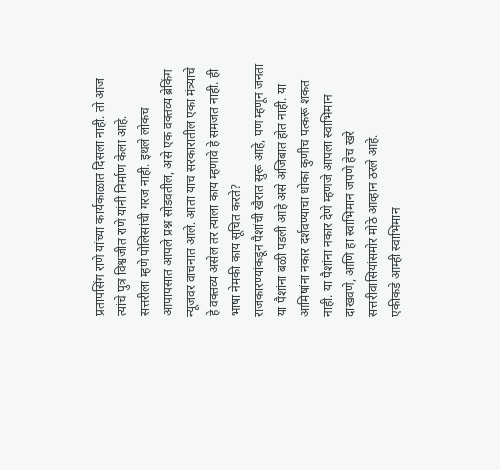प्रतापसिंग राणे यांच्या कार्यकाळात दिसला नाही. तो आज त्यांचे पुत्र विश्वजीत राणे यांनी निर्माण केला आहे.
सत्तरीला म्हणे पोलिसांची गरज नाही. इथले लोकच आपापसात आपले प्रश्न सोडवतील, असे एक वक्तव्य ब्रेकिंग न्यूजवर वाचनात आले. आता याच सरकारातील एका मंत्र्याचे हे वक्तव्य असेल तर त्याला काय म्हणावे हे समजत नाही. ही भाषा नेमकी काय सूचित करते?
राजकारण्यांकडून पैशांची खैरात सुरू आहे, पण म्हणून जनता या पैशांना बळी पडली आहे असे अजिबात होत नाही. या आमिषांना नकार दर्शवण्याचा धोका कुणीच पत्करू शकत नाही. या पैशांना नकार देणे म्हणजे आपला स्वाभिमान दाखवणे, आणि हा स्वाभिमान जपणे हेच खरे सत्तरीवासियांसमोर मोठे आव्हान ठरले आहे.
एकीकडे आम्ही स्वाभिमान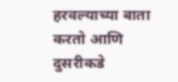हरवल्याच्या बाता करतो आणि दुसरीकडे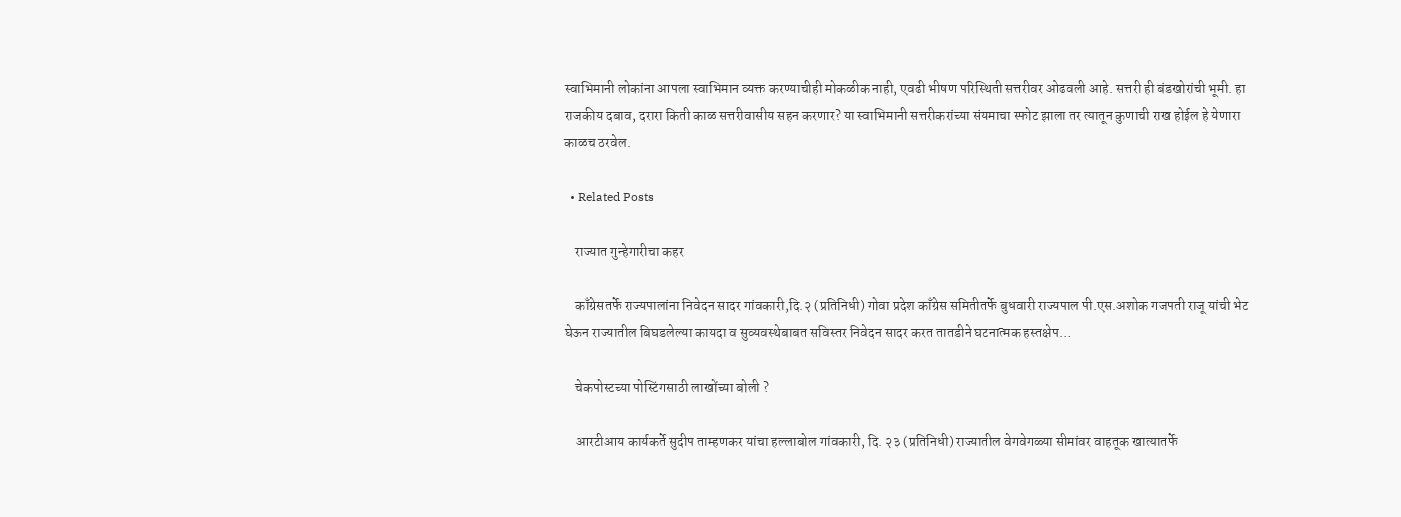स्वाभिमानी लोकांना आपला स्वाभिमान व्यक्त करण्याचीही मोकळीक नाही, एवढी भीषण परिस्थिती सत्तरीवर ओढवली आहे. सत्तरी ही बंडखोरांची भूमी. हा राजकीय दबाव, दरारा किती काळ सत्तरीवासीय सहन करणार? या स्वाभिमानी सत्तरीकरांच्या संयमाचा स्फोट झाला तर त्यातून कुणाची राख होईल हे येणारा काळच ठरवेल.

  • Related Posts

    राज्यात गुन्हेगारीचा कहर

    काँग्रेसतर्फे राज्यपालांना निवेदन सादर गांवकारी,दि.२ (प्रतिनिधी) गोवा प्रदेश काँग्रेस समितीतर्फे बुधवारी राज्यपाल पी.एस.अशोक गजपती राजू यांची भेट घेऊन राज्यातील बिघडलेल्या कायदा व सुव्यवस्थेबाबत सविस्तर निवेदन सादर करत तातडीने घटनात्मक हस्तक्षेप…

    चेकपोस्टच्या पोस्टिंगसाठी लाखोंच्या बोली ?

    आरटीआय कार्यकर्ते सुदीप ताम्हणकर यांचा हल्लाबोल गांवकारी, दि. २३ (प्रतिनिधी) राज्यातील वेगवेगळ्या सीमांवर वाहतूक खात्यातर्फे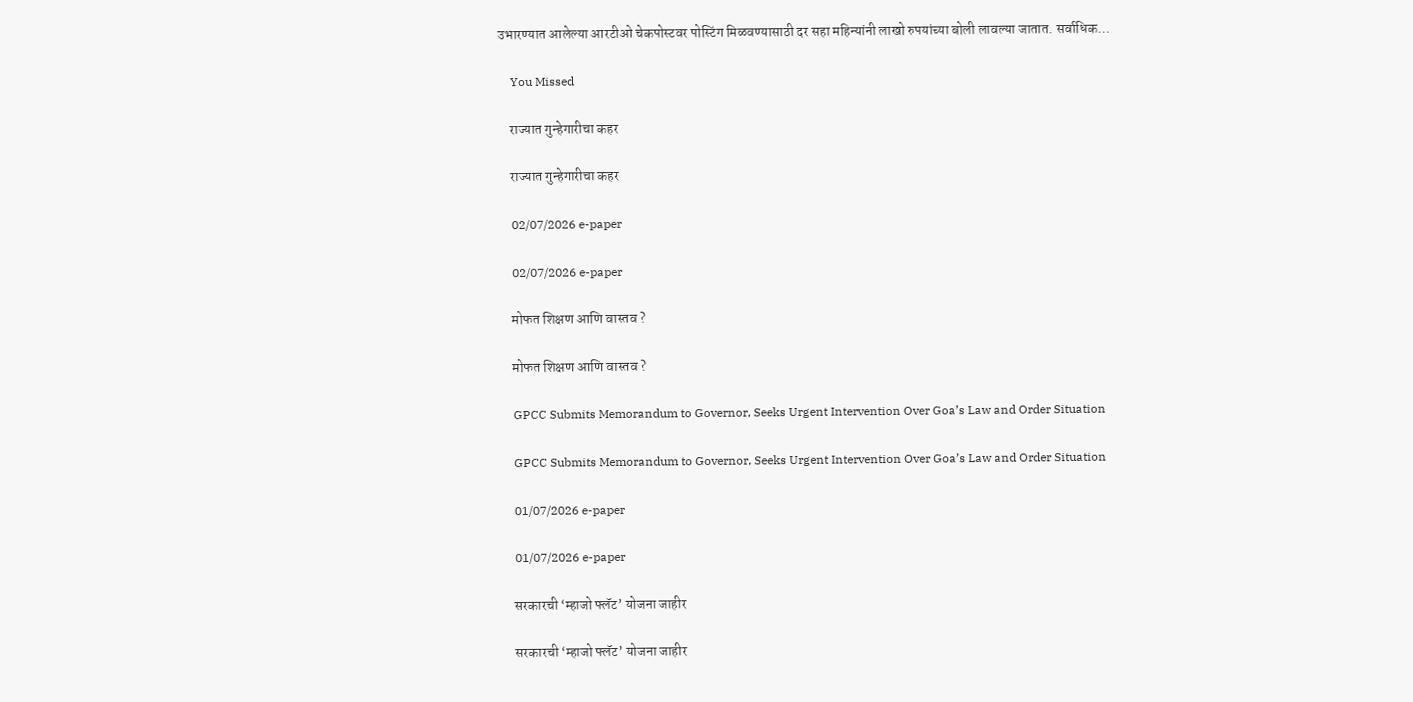उभारण्यात आलेल्या आरटीओ चेकपोस्टवर पोस्टिंग मिळवण्यासाठी दर सहा महिन्यांनी लाखो रुपयांच्या बोली लावल्या जातात. सर्वाधिक…

    You Missed

    राज्यात गुन्हेगारीचा कहर

    राज्यात गुन्हेगारीचा कहर

    02/07/2026 e-paper

    02/07/2026 e-paper

    मोफत शिक्षण आणि वास्तव ?

    मोफत शिक्षण आणि वास्तव ?

    GPCC Submits Memorandum to Governor, Seeks Urgent Intervention Over Goa’s Law and Order Situation

    GPCC Submits Memorandum to Governor, Seeks Urgent Intervention Over Goa’s Law and Order Situation

    01/07/2026 e-paper

    01/07/2026 e-paper

    सरकारची ‘म्हाजो फ्लॅट’ योजना जाहीर

    सरकारची ‘म्हाजो फ्लॅट’ योजना जाहीर